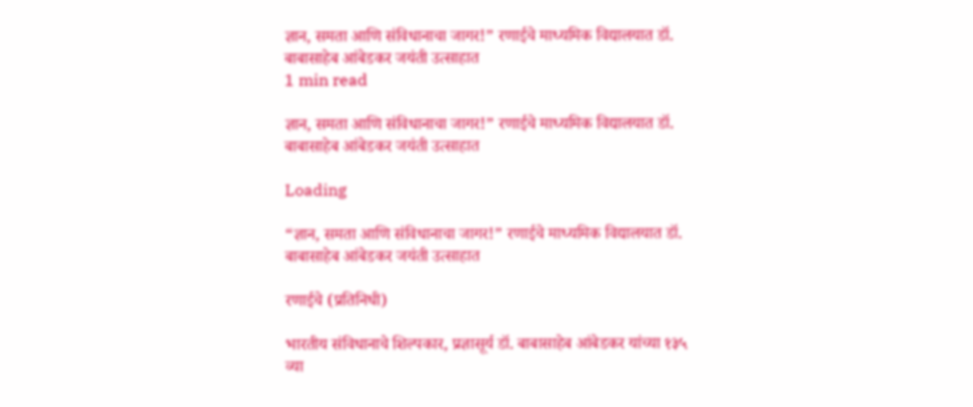ज्ञान, समता आणि संविधानाचा जागर!” रणाईचे माध्यमिक विद्यालयात डॉ. बाबासाहेब आंबेडकर जयंती उत्साहात
1 min read

ज्ञान, समता आणि संविधानाचा जागर!” रणाईचे माध्यमिक विद्यालयात डॉ. बाबासाहेब आंबेडकर जयंती उत्साहात

Loading

“ज्ञान, समता आणि संविधानाचा जागर!” रणाईचे माध्यमिक विद्यालयात डॉ. बाबासाहेब आंबेडकर जयंती उत्साहात

रणाईचे (प्रतिनिधी)

भारतीय संविधानाचे शिल्पकार, प्रज्ञासूर्य डॉ. बाबासाहेब आंबेडकर यांच्या १३५ व्या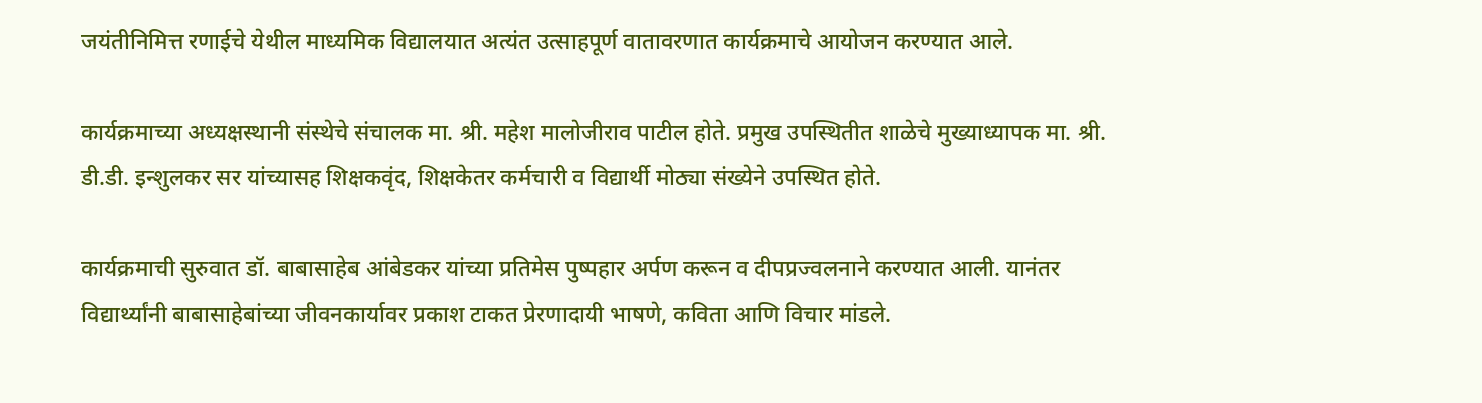जयंतीनिमित्त रणाईचे येथील माध्यमिक विद्यालयात अत्यंत उत्साहपूर्ण वातावरणात कार्यक्रमाचे आयोजन करण्यात आले.

कार्यक्रमाच्या अध्यक्षस्थानी संस्थेचे संचालक मा. श्री. महेश मालोजीराव पाटील होते. प्रमुख उपस्थितीत शाळेचे मुख्याध्यापक मा. श्री. डी.डी. इन्शुलकर सर यांच्यासह शिक्षकवृंद, शिक्षकेतर कर्मचारी व विद्यार्थी मोठ्या संख्येने उपस्थित होते.

कार्यक्रमाची सुरुवात डॉ. बाबासाहेब आंबेडकर यांच्या प्रतिमेस पुष्पहार अर्पण करून व दीपप्रज्वलनाने करण्यात आली. यानंतर विद्यार्थ्यांनी बाबासाहेबांच्या जीवनकार्यावर प्रकाश टाकत प्रेरणादायी भाषणे, कविता आणि विचार मांडले.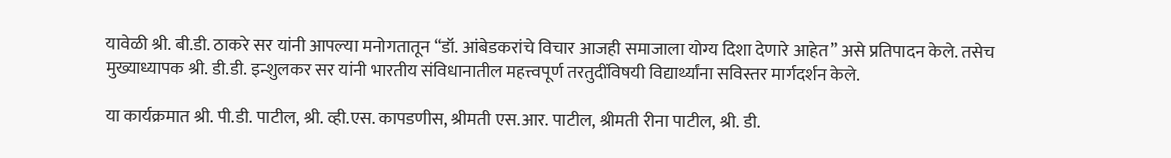यावेळी श्री. बी.डी. ठाकरे सर यांनी आपल्या मनोगतातून “डॉ. आंबेडकरांचे विचार आजही समाजाला योग्य दिशा देणारे आहेत” असे प्रतिपादन केले. तसेच मुख्याध्यापक श्री. डी.डी. इन्शुलकर सर यांनी भारतीय संविधानातील महत्त्वपूर्ण तरतुदींविषयी विद्यार्थ्यांना सविस्तर मार्गदर्शन केले.

या कार्यक्रमात श्री. पी.डी. पाटील, श्री. व्ही.एस. कापडणीस, श्रीमती एस.आर. पाटील, श्रीमती रीना पाटील, श्री. डी.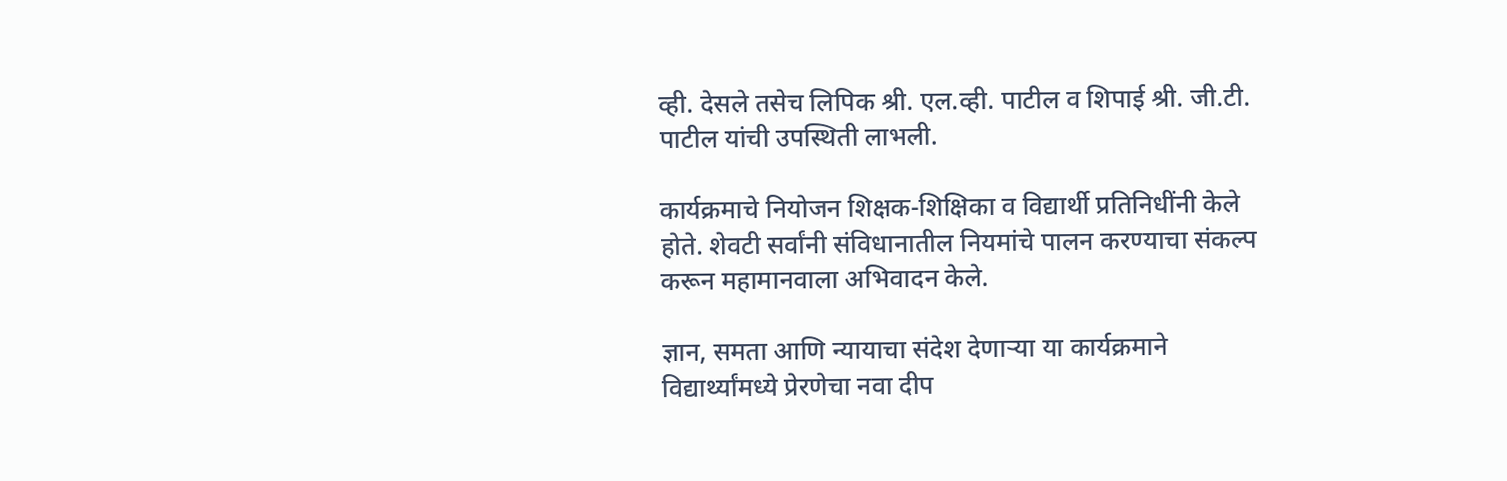व्ही. देसले तसेच लिपिक श्री. एल.व्ही. पाटील व शिपाई श्री. जी.टी. पाटील यांची उपस्थिती लाभली.

कार्यक्रमाचे नियोजन शिक्षक-शिक्षिका व विद्यार्थी प्रतिनिधींनी केले होते. शेवटी सर्वांनी संविधानातील नियमांचे पालन करण्याचा संकल्प करून महामानवाला अभिवादन केले.

ज्ञान, समता आणि न्यायाचा संदेश देणाऱ्या या कार्यक्रमाने विद्यार्थ्यांमध्ये प्रेरणेचा नवा दीप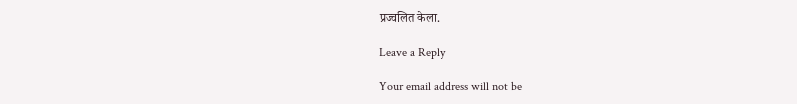प्रज्वलित केला.

Leave a Reply

Your email address will not be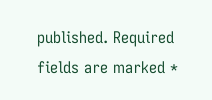published. Required fields are marked *